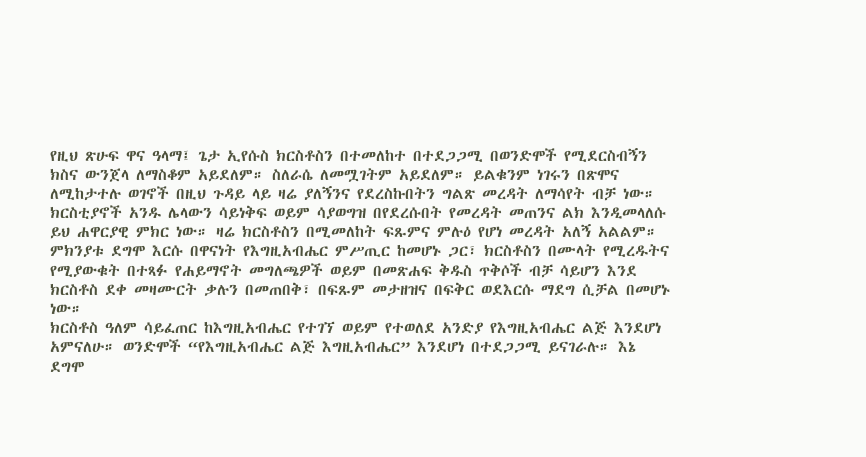የዚህ ጽሁፍ ዋና ዓላማ፤ ጌታ ኢየሱስ ክርስቶስን በተመለከተ በተደጋጋሚ በወንድሞች የሚደርስብኝን ክስና ውንጀላ ለማስቆም አይደለም። ስለራሴ ለመሟገትም አይደለም። ይልቁንም ነገሩን በጽሞና ለሚከታተሉ ወገኖች በዚህ ጉዳይ ላይ ዛሬ ያለኝንና የደረስኩበትን ግልጽ መረዳት ለማሳየት ብቻ ነው። ክርስቲያኖች አንዱ ሌላውን ሳይነቅፍ ወይም ሳያወግዝ በየደረሱበት የመረዳት መጠንና ልክ እንዲመላለሱ ይህ ሐዋርያዊ ምክር ነው። ዛሬ ክርስቶስን በሚመለከት ፍጹምና ምሉዕ የሆነ መረዳት አለኝ አልልም። ምክንያቱ ደግሞ እርሱ በዋናነት የእግዚአብሔር ምሥጢር ከመሆኑ ጋር፣ ክርስቶስን በሙላት የሚረዱትና የሚያውቁት በተጻፉ የሐይማኖት መግለጫዎች ወይም በመጽሐፍ ቅዱስ ጥቅሶች ብቻ ሳይሆን እንደ ክርስቶስ ደቀ መዛሙርት ቃሉን በመጠበቅ፣ በፍጹም መታዘዝና በፍቅር ወደእርሱ ማደግ ሲቻል በመሆኑ ነው።
ክርስቶስ ዓለም ሳይፈጠር ከእግዚአብሔር የተገኘ ወይም የተወለደ አንድያ የእግዚአብሔር ልጅ እንደሆነ አምናለሁ። ወንድሞች “የእግዚአብሔር ልጅ እግዚአብሔር” እንደሆነ በተደጋጋሚ ይናገራሉ። እኔ ደግሞ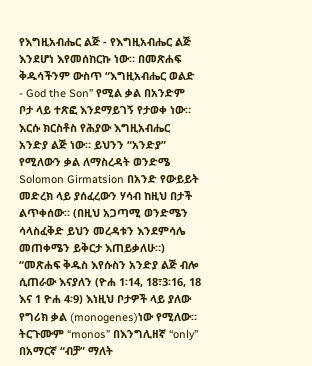የእግዚአብሔር ልጅ - የእግዚአብሔር ልጅ እንደሆነ እየመሰከርኩ ነው። በመጽሐፍ ቅዱሳችንም ውስጥ “እግዚአብሔር ወልድ - God the Son” የሚል ቃል በአንድም ቦታ ላይ ተጽፎ እንደማይገኝ የታወቀ ነው። እርሱ ክርስቶስ የሕያው እግዚአብሔር አንድያ ልጅ ነው። ይህንን “አንድያ” የሚለውን ቃል ለማስረዳት ወንድሜ Solomon Girmatsion በአንድ የውይይት መድረክ ላይ ያሰፈረውን ሃሳብ ከዚህ በታች ልጥቀሰው። (በዚህ አጋጣሚ ወንድሜን ሳላስፈቅድ ይህን መረዳቱን እንደምሳሌ መጠቀሜን ይቅርታ እጠይቃለሁ።)
“መጽሐፍ ቅዱስ እየሱስን አንድያ ልጅ ብሎ ሲጠራው እናያለን (ዮሐ 1፡14, 18፣3፡16, 18 እና 1 ዮሐ 4፡9) እነዚህ ቦታዎች ላይ ያለው የግሪክ ቃል (monogenes)ነው የሚለው። ትርጉሙም “monos” በእንግሊዘኛ “only” በአማርኛ “ብቻ” ማለት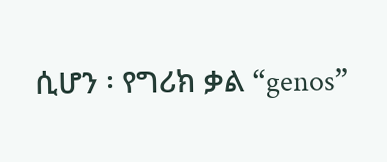ሲሆን ፡ የግሪክ ቃል “genos”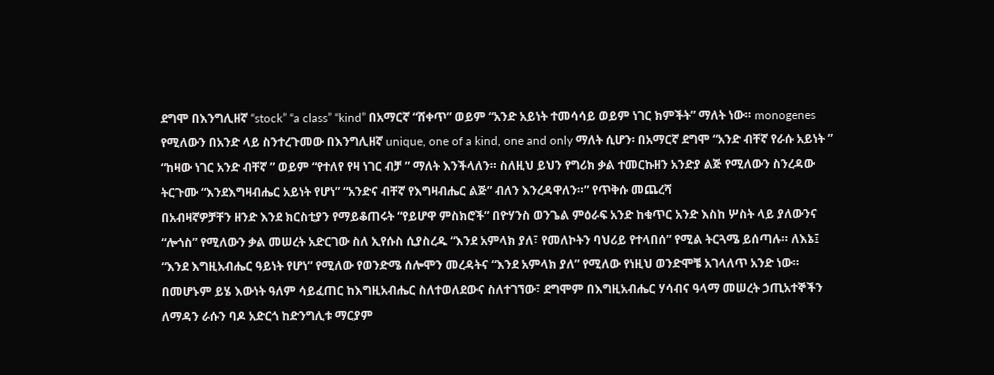ደግሞ በእንግሊዘኛ “stock” “a class” “kind” በአማርኛ “ሸቀጥ” ወይም “አንድ አይነት ተመሳሳይ ወይም ነገር ክምችት” ማለት ነው። monogenes የሚለውን በአንድ ላይ ስንተረጉመው በእንግሊዘኛ unique, one of a kind, one and only ማለት ሲሆን፡ በአማርኛ ደግሞ “አንድ ብቸኛ የራሱ አይነት ” “ከዛው ነገር አንድ ብቸኛ ” ወይም “የተለየ የዛ ነገር ብቻ ” ማለት እንችላለን። ስለዚህ ይህን የግሪክ ቃል ተመርኩዘን አንድያ ልጅ የሚለውን ስንረዳው ትርጉሙ “እንደእግዛብሔር አይነት የሆነ” “አንድና ብቸኛ የእግዛብሔር ልጅ” ብለን እንረዳዋለን።” የጥቅሱ መጨረሻ
በአብዛኛዎቻቸን ዘንድ እንደ ክርስቲያን የማይቆጠሩት “የይሆዋ ምስክሮች” በዮሃንስ ወንጌል ምዕራፍ አንድ ከቁጥር አንድ እስከ ሦስት ላይ ያለውንና “ሎጎስ” የሚለውን ቃል መሠረት አድርገው ስለ ኢየሱስ ሲያስረዱ “እንደ አምላክ ያለ፣ የመለኮትን ባህሪይ የተላበሰ” የሚል ትርጓሜ ይሰጣሉ። ለእኔ፤ “እንደ እግዚአብሔር ዓይነት የሆነ” የሚለው የወንድሜ ሰሎሞን መረዳትና “እንደ አምላክ ያለ” የሚለው የነዚህ ወንድሞቼ አገላለጥ አንድ ነው። በመሆኑም ይሄ እውነት ዓለም ሳይፈጠር ከእግዚአብሔር ስለተወለደውና ስለተገኘው፣ ደግሞም በእግዚአብሔር ሃሳብና ዓላማ መሠረት ኃጢአተኞችን ለማዳን ራሱን ባዶ አድርጎ ከድንግሊቱ ማርያም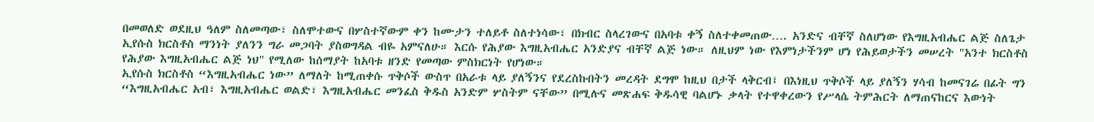በመወለድ ወደዚህ ዓለም ስለመጣው፣ ስለሞተውና በሦስተኛውም ቀን ከሙታን ተለይቶ ስለተነሳው፣ በክብር ስላረገውና በአባቱ ቀኝ ስለተቀመጠው…. አንድና ብቸኛ ስለሆነው የእግዚአብሔር ልጅ ስለጌታ ኢየሱስ ክርስቶስ ማንነት ያለንን ግራ መጋባት ያስወግዳል ብዬ አምናለሁ። እርሱ የሕያው እግዚአብሔር አንድያና ብቸኛ ልጅ ነው። ለዚህም ነው የእምነታችንም ሆነ የሕይወታችን መሠረት "አንተ ክርስቶስ የሕያው እግዚአብሔር ልጅ ነህ" የሚለው ከሰማያት ከአባቱ ዘንድ የመጣው ምስክርነት የሆነው።
ኢየሱስ ክርስቶስ “እግዚአብሔር ነው” ለማለት ከሚጠቀሱ ጥቅሶች ውስጥ በአራቱ ላይ ያለኝንና የደረስኩበትን መረዳት ደግሞ ከዚህ በታች ላቅርብ፤ በእነዚህ ጥቅሶች ላይ ያለኝን ሃሳብ ከመናገሬ በፊት ግን “እግዚአብሔር አብ፣ እግዚአብሔር ወልድ፣ እግዚአብሔር መንፈስ ቅዱስ አንድም ሦስትም ናቸው” በሚሉና መጽሐፍ ቅዱሳዊ ባልሆኑ ቃላት የተዋቀረውን የሥላሴ ትምሕርት ለማጠናከርና እውነት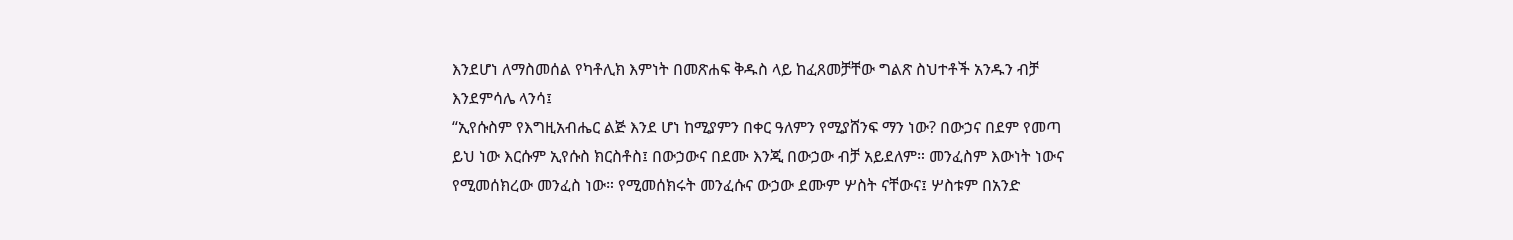እንደሆነ ለማስመሰል የካቶሊክ እምነት በመጽሐፍ ቅዱስ ላይ ከፈጸመቻቸው ግልጽ ስህተቶች አንዱን ብቻ እንደምሳሌ ላንሳ፤
“ኢየሱስም የእግዚአብሔር ልጅ እንደ ሆነ ከሚያምን በቀር ዓለምን የሚያሸንፍ ማን ነው? በውኃና በደም የመጣ ይህ ነው እርሱም ኢየሱስ ክርስቶስ፤ በውኃውና በደሙ እንጂ በውኃው ብቻ አይደለም። መንፈስም እውነት ነውና የሚመሰክረው መንፈስ ነው። የሚመሰክሩት መንፈሱና ውኃው ደሙም ሦስት ናቸውና፤ ሦስቱም በአንድ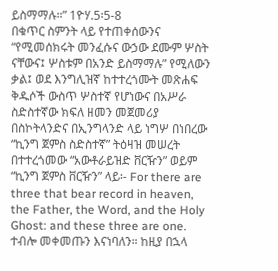ይስማማሉ።” 1ዮሃ.5፡5-8
በቁጥር ስምንት ላይ የተጠቀሰውንና “የሚመሰክሩት መንፈሱና ውኃው ደሙም ሦስት ናቸውና፤ ሦስቱም በአንድ ይስማማሉ” የሚለውን ቃል፤ ወደ እንግሊዝኛ ከተተረጎሙት መጽሐፍ ቅዱሶች ውስጥ ሦስተኛ የሆነውና በአሥራ ስድስተኛው ክፍለ ዘመን መጀመሪያ በስኮትላንድና በኢንግላንድ ላይ ነግሦ በነበረው “ኪንግ ጀምስ ስድስተኛ” ትዕዛዝ መሠረት በተተረጎመው “አውቶራይዝድ ቨርዥን” ወይም “ኪንግ ጀምስ ቨርዥን” ላይ፡- For there are three that bear record in heaven, the Father, the Word, and the Holy Ghost: and these three are one. ተብሎ መቀመጡን እናነባለን። ከዚያ በኋላ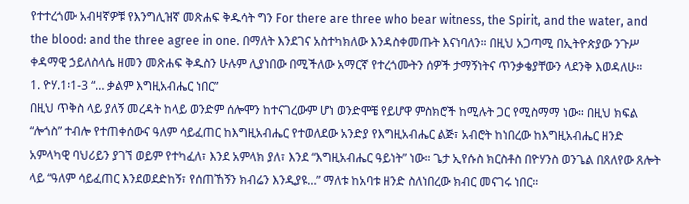የተተረጎሙ አብዛኛዎቹ የእንግሊዝኛ መጽሐፍ ቅዱሳት ግን For there are three who bear witness, the Spirit, and the water, and the blood: and the three agree in one. በማለት እንደገና አስተካክለው እንዳስቀመጡት እናነባለን። በዚህ አጋጣሚ በኢትዮጵያው ንጉሥ ቀዳማዊ ኃይለስላሴ ዘመን መጽሐፍ ቅዱስን ሁሉም ሊያነበው በሚችለው አማርኛ የተረጎሙትን ሰዎች ታማኝነትና ጥንቃቄያቸውን ላደንቅ እወዳለሁ።
1. ዮሃ.1፡1-3 “… ቃልም እግዚአብሔር ነበር”
በዚህ ጥቅስ ላይ ያለኝ መረዳት ከላይ ወንድም ሰሎሞን ከተናገረውም ሆነ ወንድሞቼ የይሆዋ ምስክሮች ከሚሉት ጋር የሚስማማ ነው። በዚህ ክፍል “ሎጎስ” ተብሎ የተጠቀሰውና ዓለም ሳይፈጠር ከእግዚአብሔር የተወለደው አንድያ የእግዚአብሔር ልጅ፣ አብሮት ከነበረው ከእግዚአብሔር ዘንድ አምላካዊ ባህሪይን ያገኘ ወይም የተካፈለ፣ እንደ አምላክ ያለ፣ እንደ “እግዚአብሔር ዓይነት” ነው። ጌታ ኢየሱስ ክርስቶስ በዮሃንስ ወንጌል በጸለየው ጸሎት ላይ “ዓለም ሳይፈጠር እንደወደድከኝ፣ የሰጠኸኝን ክብሬን እንዲያዩ…” ማለቱ ከአባቱ ዘንድ ስለነበረው ክብር መናገሩ ነበር።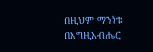በዚህም ማንነቱ በእግዚአብሔር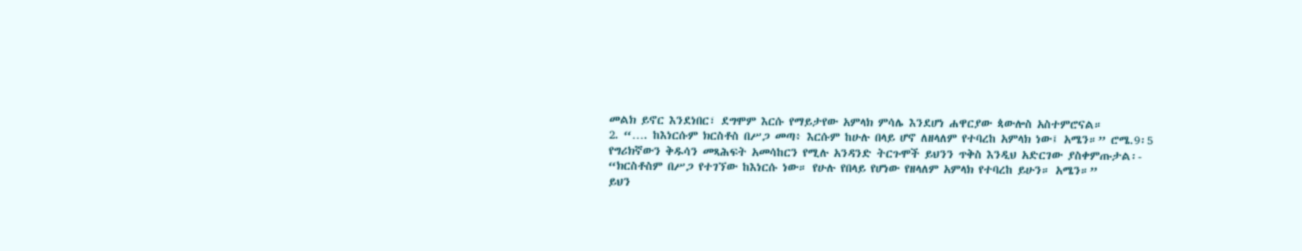መልክ ይኖር እንደነበር፣ ደግሞም እርሱ የማይታየው አምላክ ምሳሌ እንደሆነ ሐዋርያው ጳውሎስ አስተምሮናል።
2. “…. ከእነርሱም ክርስቶስ በሥጋ መጣ፥ እርሱም ከሁሉ በላይ ሆኖ ለዘላለም የተባረከ አምላክ ነው፤ አሜን።” ሮሜ.9፡5
የግሪክኛውን ቅዱሳን መጻሕፍት አመሳከርን የሚሉ አንዳንድ ትርጉሞች ይህንን ጥቅስ እንዲህ አድርገው ያስቀምጡታል፡-
“ክርስቶስም በሥጋ የተገኘው ከእነርሱ ነው። የሁሉ የበላይ የሆነው የዘላለም አምላክ የተባረከ ይሁን። አሜን።”
ይህን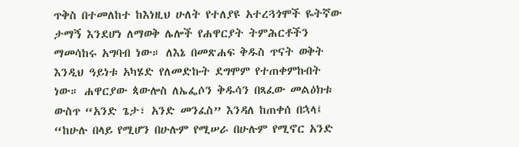ጥቅስ በተመለከተ ከእነዚህ ሁለት የተለያዩ አተረጓጎሞች ዬትኛው ታማኝ እንደሆነ ለማወቅ ሌሎች የሐዋርያት ትምሕርቶችን ማመሳከሩ አግባብ ነው። ለእኔ በመጽሐፍ ቅዱስ ጥናት ወቅት እንዲህ ዓይነቱ አካሄድ የለመድኩት ደግሞም የተጠቀምኩበት ነው። ሐዋርያው ጳውሎስ ለኤፌሶን ቅዱሳን በጻፈው መልዕክቱ ውስጥ “አንድ ጌታ፣ አንድ መንፈስ” እንዳለ ከጠቀሰ በኋላ፤ “ከሁሉ በላይ የሚሆን በሁሉም የሚሠራ በሁሉም የሚኖር አንድ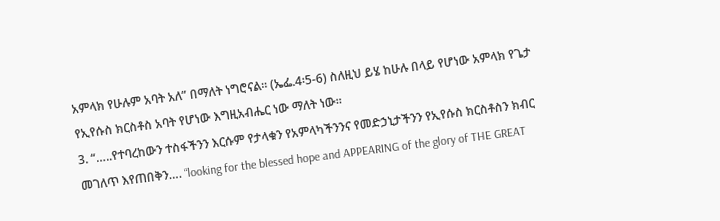አምላክ የሁሉም አባት አለ” በማለት ነግሮናል። (ኤፌ.4፡5-6) ስለዚህ ይሄ ከሁሉ በላይ የሆነው አምላክ የጌታ የኢየሱስ ክርስቶስ አባት የሆነው እግዚአብሔር ነው ማለት ነው።
3. “…..የተባረከውን ተስፋችንን እርሱም የታላቁን የአምላካችንንና የመድኃኒታችንን የኢየሱስ ክርስቶስን ክብር መገለጥ እየጠበቅን…. “looking for the blessed hope and APPEARING of the glory of THE GREAT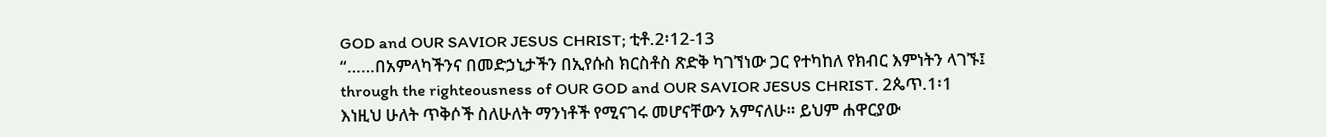GOD and OUR SAVIOR JESUS CHRIST; ቲቶ.2፡12-13
“……በአምላካችንና በመድኃኒታችን በኢየሱስ ክርስቶስ ጽድቅ ካገኘነው ጋር የተካከለ የክብር እምነትን ላገኙ፤ through the righteousness of OUR GOD and OUR SAVIOR JESUS CHRIST. 2ጴጥ.1፡1
እነዚህ ሁለት ጥቅሶች ስለሁለት ማንነቶች የሚናገሩ መሆናቸውን አምናለሁ። ይህም ሐዋርያው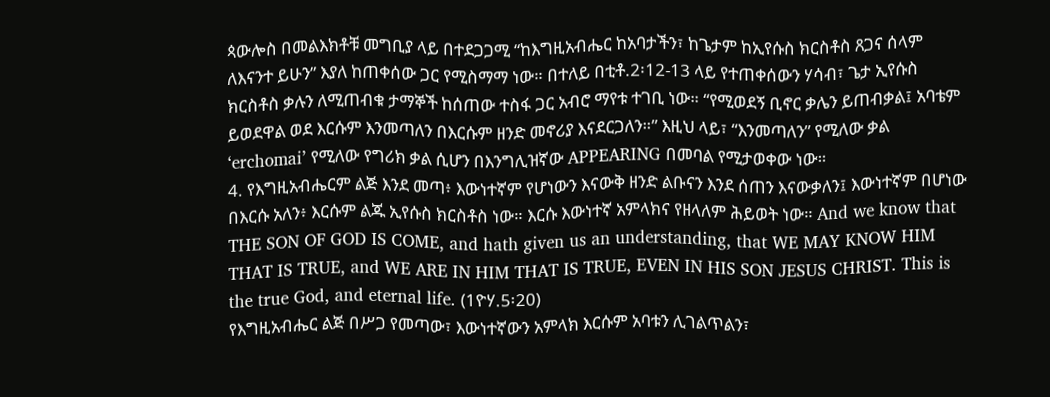ጳውሎስ በመልእክቶቹ መግቢያ ላይ በተደጋጋሚ “ከእግዚአብሔር ከአባታችን፣ ከጌታም ከኢየሱስ ክርስቶስ ጸጋና ሰላም ለእናንተ ይሁን” እያለ ከጠቀሰው ጋር የሚስማማ ነው። በተለይ በቲቶ.2፡12-13 ላይ የተጠቀሰውን ሃሳብ፣ ጌታ ኢየሱስ ክርስቶስ ቃሉን ለሚጠብቁ ታማኞች ከሰጠው ተስፋ ጋር አብሮ ማየቱ ተገቢ ነው። “የሚወደኝ ቢኖር ቃሌን ይጠብቃል፤ አባቴም ይወደዋል ወደ እርሱም እንመጣለን በእርሱም ዘንድ መኖሪያ እናደርጋለን።” እዚህ ላይ፣ “እንመጣለን” የሚለው ቃል ‘erchomai’ የሚለው የግሪክ ቃል ሲሆን በእንግሊዝኛው APPEARING በመባል የሚታወቀው ነው።
4. የእግዚአብሔርም ልጅ እንደ መጣ፥ እውነተኛም የሆነውን እናውቅ ዘንድ ልቡናን እንደ ሰጠን እናውቃለን፤ እውነተኛም በሆነው በእርሱ አለን፥ እርሱም ልጁ ኢየሱስ ክርስቶስ ነው። እርሱ እውነተኛ አምላክና የዘላለም ሕይወት ነው። And we know that THE SON OF GOD IS COME, and hath given us an understanding, that WE MAY KNOW HIM THAT IS TRUE, and WE ARE IN HIM THAT IS TRUE, EVEN IN HIS SON JESUS CHRIST. This is the true God, and eternal life. (1ዮሃ.5፡20)
የእግዚአብሔር ልጅ በሥጋ የመጣው፣ እውነተኛውን አምላክ እርሱም አባቱን ሊገልጥልን፣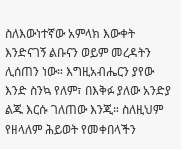ስለእውነተኛው አምላክ እውቀት እንድናገኝ ልቡናን ወይም መረዳትን ሊሰጠን ነው። እግዚአብሔርን ያየው እንድ ስንኳ የለም፣ በእቅፉ ያለው አንድያ ልጁ እርሱ ገለጠው እንጂ። ስለዚህም የዘላለም ሕይወት የመቀበላችን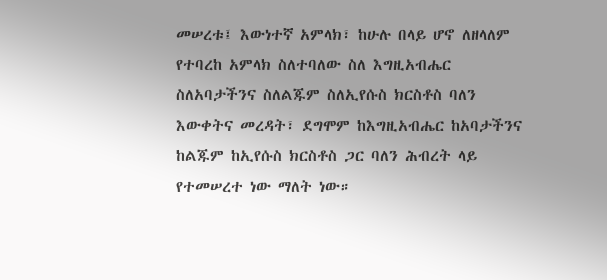መሠረቱ፤ እውነተኛ አምላክ፣ ከሁሉ በላይ ሆኖ ለዘላለም የተባረከ አምላክ ስለተባለው ስለ እግዚአብሔር ስለአባታችንና ስለልጁም ስለኢየሱስ ክርስቶስ ባለን እውቀትና መረዳት፣ ደግሞም ከእግዚአብሔር ከአባታችንና ከልጁም ከኢየሱስ ክርስቶስ ጋር ባለን ሕብረት ላይ የተመሠረተ ነው ማለት ነው።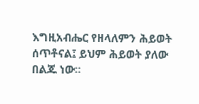እግዚአብሔር የዘላለምን ሕይወት ሰጥቶናል፤ ይህም ሕይወት ያለው በልጁ ነው።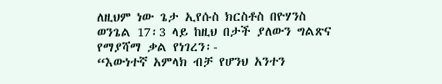ለዚህም ነው ጌታ ኢየሱስ ክርስቶስ በዮሃንስ ወንጌል 17፡3 ላይ ከዚህ በታች ያለውን ግልጽና የማያሻማ ቃል የነገረን፡-
“እውነተኛ አምላክ ብቻ የሆንህ አንተን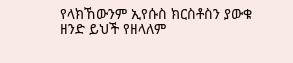የላክኸውንም ኢየሱስ ክርስቶስን ያውቁ ዘንድ ይህች የዘላለም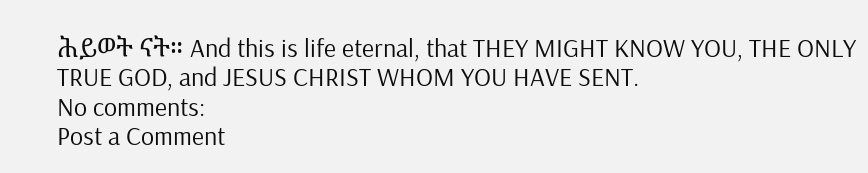ሕይወት ናት። And this is life eternal, that THEY MIGHT KNOW YOU, THE ONLY TRUE GOD, and JESUS CHRIST WHOM YOU HAVE SENT.
No comments:
Post a Comment